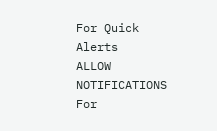For Quick Alerts
ALLOW NOTIFICATIONS
For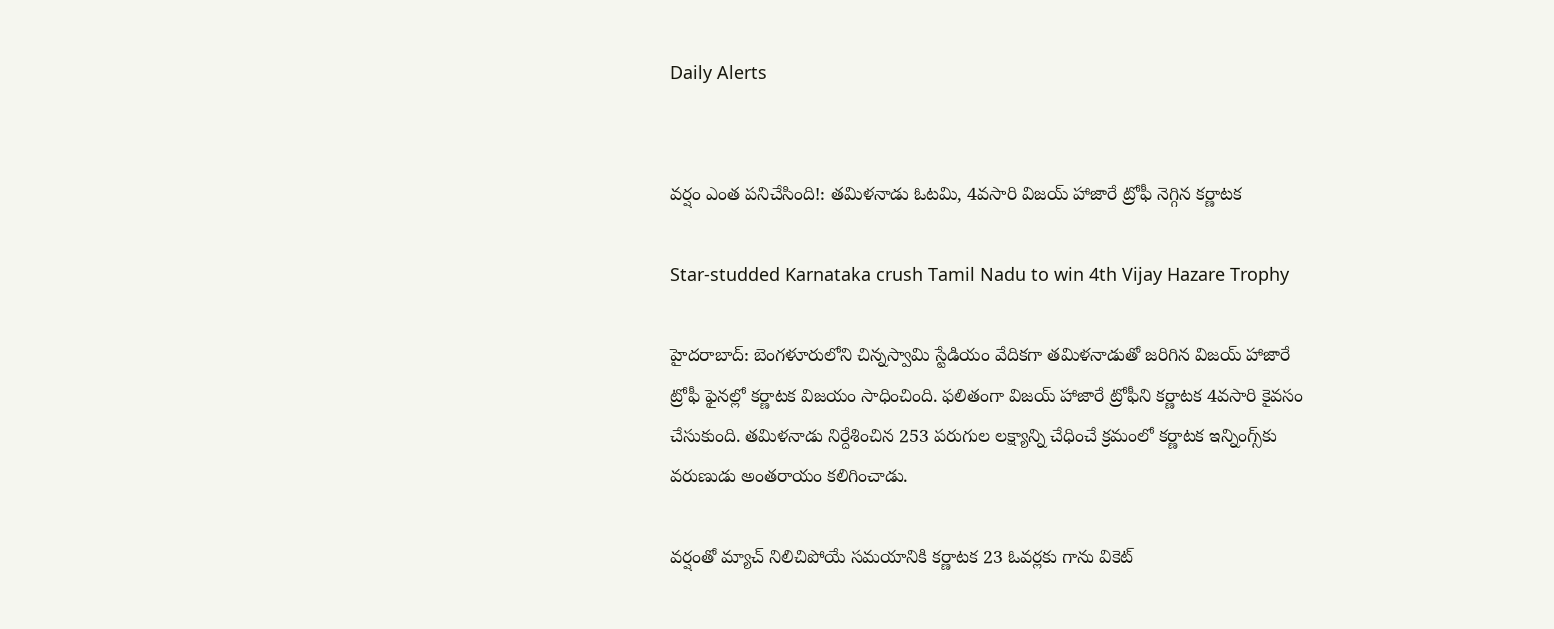Daily Alerts


వర్షం ఎంత పనిచేసింది!: తమిళనాడు ఓటమి, 4వసారి విజయ్ హాజారే ట్రోఫీ నెగ్గిన కర్ణాటక

Star-studded Karnataka crush Tamil Nadu to win 4th Vijay Hazare Trophy

హైదరాబాద్: బెంగళూరులోని చిన్నస్వామి స్టేడియం వేదికగా తమిళనాడుతో జరిగిన విజయ్ హాజారే ట్రోఫీ ఫైనల్లో కర్ణాటక విజయం సాధించింది. ఫలితంగా విజయ్ హాజారే ట్రోఫీని కర్ణాటక 4వసారి కైవసం చేసుకుంది. తమిళనాడు నిర్దేశించిన 253 పరుగుల లక్ష్యాన్ని చేధించే క్రమంలో కర్ణాటక ఇన్నింగ్స్‌కు వరుణుడు అంతరాయం కలిగించాడు.

వర్షంతో మ్యాచ్ నిలిచిపోయే సమయానికి కర్ణాటక 23 ఓవర్లకు గాను వికెట్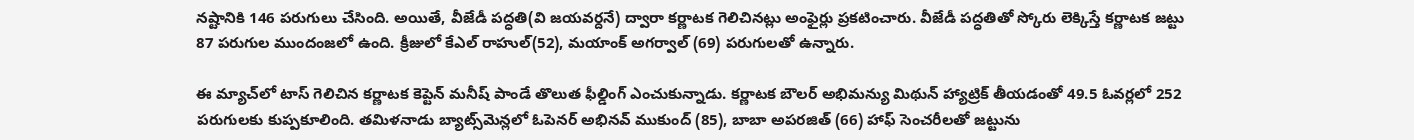నష్టానికి 146 పరుగులు చేసింది. అయితే, వీజేడీ పద్ధతి(వి జయవర్దనే) ద్వారా కర్ణాటక గెలిచినట్లు అంఫైర్లు ప్రకటించారు. వీజేడీ పద్ధతితో స్కోరు లెక్కిస్తే కర్ణాటక జట్టు 87 పరుగుల ముందంజలో ఉంది. క్రీజులో కేఎల్ రాహుల్(52), మయాంక్ అగర్వాల్ (69) పరుగులతో ఉన్నారు.

ఈ మ్యాచ్‌లో టాస్ గెలిచిన కర్ణాటక కెప్టెన్ మనీష్ పాండే తొలుత ఫీల్డింగ్ ఎంచుకున్నాడు. కర్ణాటక బౌలర్ అభిమన్యు మిథున్ హ్యాట్రిక్ తీయడంతో 49.5 ఓవర్లలో 252 పరుగులకు కుప్పకూలింది. తమిళనాడు బ్యాట్స్‌మెన్లలో ఓపెనర్ అభినవ్‌ ముకుంద్ (85), బాబా అపరజిత్‌ (66) హాఫ్ సెంచరీలతో జట్టును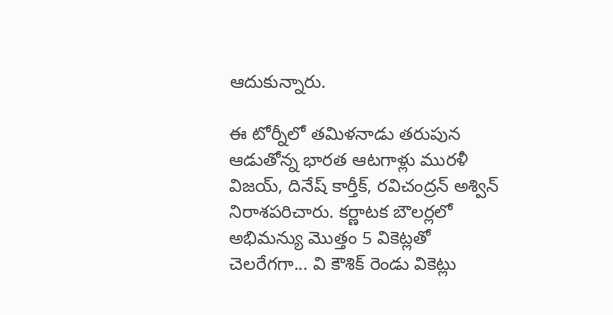ఆదుకున్నారు.

ఈ టోర్నీలో తమిళనాడు తరుపున ఆడుతోన్న భారత ఆటగాళ్లు మురళీ విజయ్, దినేష్ కార్తీక్, రవిచంద్రన్ అశ్విన్ నిరాశపరిచారు. కర్ణాటక బౌలర్లలో అభిమన్యు మొత్తం 5 వికెట్లతో చెలరేగగా... వి కౌశిక్ రెండు వికెట్లు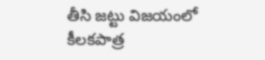తీసి జట్టు విజయంలో కీలకపాత్ర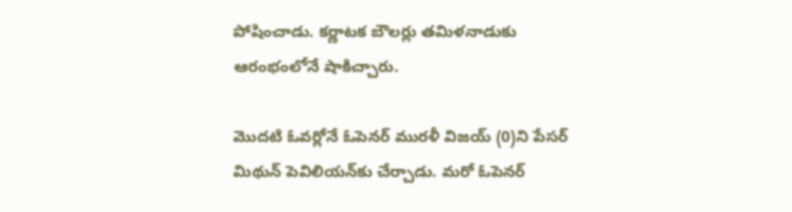పోషించాడు. కర్ణాటక బౌలర్లు తమిళనాడుకు ఆరంభంలోనే షాకిచ్చారు.

మొదటి ఓవర్లోనే ఓపెనర్ మురళీ విజయ్ (0)ని పేసర్ మిథున్‌ పెవిలియన్‌కు చేర్చాడు. మరో ఓపెనర్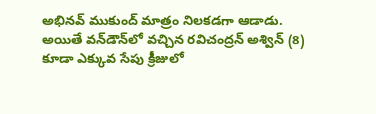అభినవ్‌ ముకుంద్ మాత్రం నిలకడగా ఆడాడు. అయితే వన్‌డౌన్‌లో వచ్చిన రవిచంద్రన్ అశ్విన్‌ (8) కూడా ఎక్కువ సేపు క్రీజులో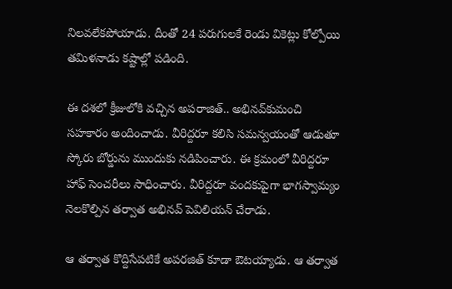నిలవలేకపోయాడు. దీంతో 24 పరుగులకే రెండు వికెట్లు కోల్పోయి తమిళనాడు కష్టాల్లో పడింది.

ఈ దశలో క్రీజులోకి వచ్చిన అపరాజిత్‌.. అభినవ్‌కుమంచి సహకారం అందించాడు. వీరిద్దరూ కలిసి సమన్వయంతో ఆడుతూ స్కోరు బోర్డును ముందుకు నడిపించారు. ఈ క్రమంలో వీరిద్దరూ హాఫ్ సెంచరీలు సాధించారు. వీరిద్దరూ వందకుపైగా భాగస్వామ్యం నెలకొల్పిన తర్వాత అభినవ్‌ పెవిలియన్ చేరాడు.

ఆ తర్వాత కొద్దిసేపటికే అపరజిత్‌ కూడా ఔటయ్యాడు. ఆ తర్వాత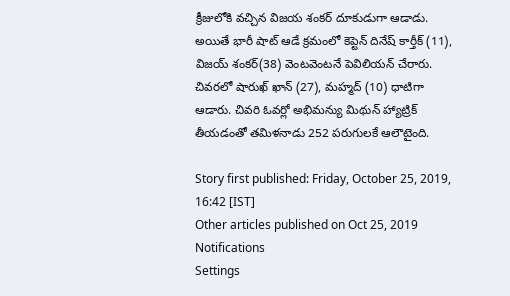క్రీజులోకి వచ్చిన విజయ శంకర్ దూకుడుగా ఆడాడు. అయితే భారీ షాట్ ఆడే క్రమంలో కెప్టెన్ దినేష్ కార్తీక్ (11), విజయ్ శంకర్(38) వెంటవెంటనే పెవిలియన్ చేరారు. చివరలో షారుఖ్ ఖాన్ (27), మహ్మద్ (10) ధాటిగా ఆడారు. చివరి ఓవర్లో అభిమన్యు మిథున్ హ్యాట్రిక్ తీయడంతో తమిళనాడు 252 పరుగులకే ఆలౌటైంది.

Story first published: Friday, October 25, 2019, 16:42 [IST]
Other articles published on Oct 25, 2019
Notifications
Settings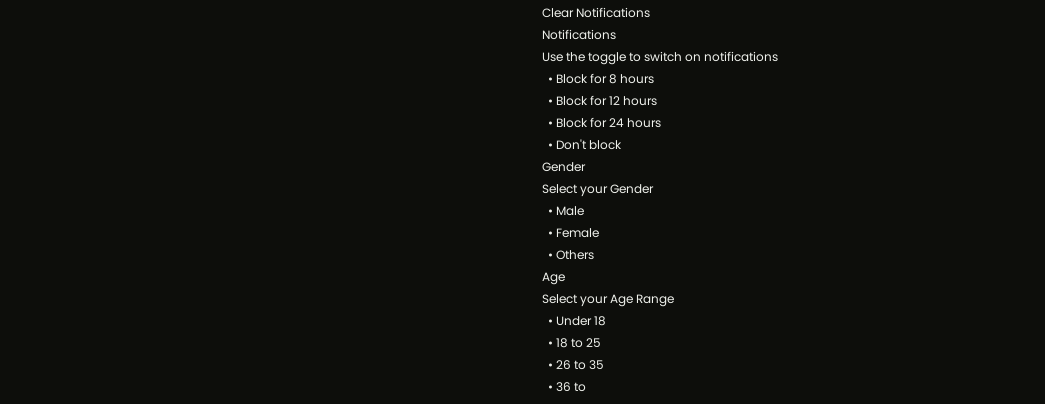Clear Notifications
Notifications
Use the toggle to switch on notifications
  • Block for 8 hours
  • Block for 12 hours
  • Block for 24 hours
  • Don't block
Gender
Select your Gender
  • Male
  • Female
  • Others
Age
Select your Age Range
  • Under 18
  • 18 to 25
  • 26 to 35
  • 36 to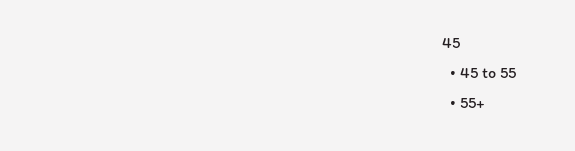45
  • 45 to 55
  • 55+